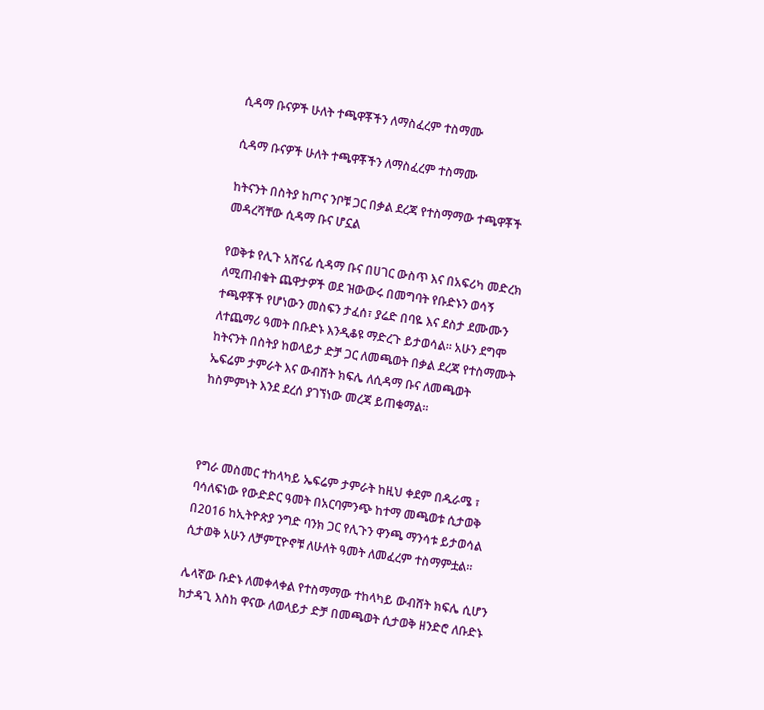ሲዳማ ቡናዎች ሁለት ተጫዋቾችን ለማስፈረም ተስማሙ

ሲዳማ ቡናዎች ሁለት ተጫዋቾችን ለማስፈረም ተስማሙ

ከትናንት በስትያ ከጦና ንቦቹ ጋር በቃል ደረጃ የተስማማው ተጫዋቾች መዳረሻቸው ሲዳማ ቡና ሆኗል

የወቅቱ የሊጉ አሸናፊ ሲዳማ ቡና በሀገር ውስጥ እና በአፍሪካ መድረክ ለሚጠብቁት ጨዋታዎች ወደ ዝውውሩ በመግባት የቡድኑን ወሳኝ ተጫዋቾች የሆነውን መስፍን ታፈሰ፣ ያሬድ በባዬ እና ደስታ ደሙሙን ለተጨማሪ ዓመት በቡድኑ እንዲቆዩ ማድረጉ ይታወሳል። አሁን ደግሞ ከትናንት በስትያ ከወላይታ ድቻ ጋር ለመጫወት በቃል ደረጃ የተስማሙት ኤፍሬም ታምራት እና ውብሸት ክፍሌ ለሲዳማ ቡና ለመጫወት ከስምምነት እንደ ደረሰ ያገኘነው መረጃ ይጠቁማል።



የግራ መስመር ተከላካይ ኤፍሬም ታምራት ከዚህ ቀደም በዱራሜ ፣ ባሳለፍነው የውድድር ዓመት በአርባምንጭ ከተማ መጫወቱ ሲታወቅ በ2016 ከኢትዮጵያ ንግድ ባንክ ጋር የሊጉን ዋንጫ ማንሳቱ ይታወሳል ሲታወቅ አሁን ለቻምፒዮኖቹ ለሁለት ዓመት ለመፈረም ተስማምቷል።

ሌላኛው ቡድኑ ለመቀላቀል የተስማማው ተከላካይ ውብሸት ክፍሌ ሲሆን ከታዳጊ እስከ ዋናው ለወላይታ ድቻ በመጫወት ሲታወቅ ዘንድሮ ለቡድኑ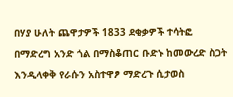በሃያ ሁለት ጨዋታዎች 1833 ደቂቃዎች ተሳትፎ በማድረግ አንድ ጎል በማስቆጠር ቡድኑ ከመውረድ ስጋት እንዲላቀቅ የራሱን አስተዋፆ ማድረጉ ሲታወስ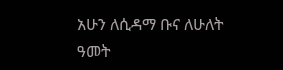አሁን ለሲዳማ ቡና ለሁለት ዓመት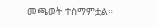መጫወት ተስማምቷል።